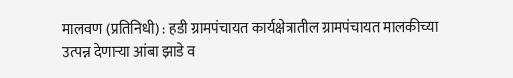मालवण (प्रतिनिधी) : हडी ग्रामपंचायत कार्यक्षेत्रातील ग्रामपंचायत मालकीच्या उत्पन्न देणाऱ्या आंबा झाडे व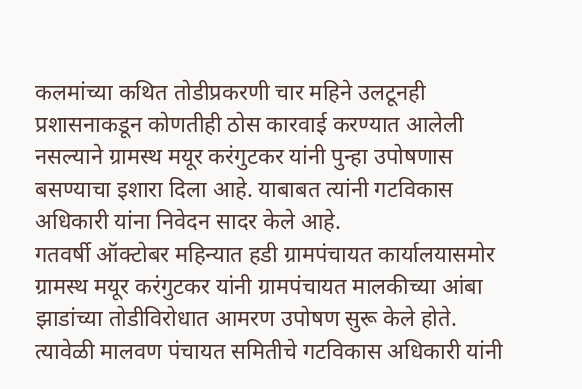कलमांच्या कथित तोडीप्रकरणी चार महिने उलटूनही प्रशासनाकडून कोणतीही ठोस कारवाई करण्यात आलेली नसल्याने ग्रामस्थ मयूर करंगुटकर यांनी पुन्हा उपोषणास बसण्याचा इशारा दिला आहे. याबाबत त्यांनी गटविकास अधिकारी यांना निवेदन सादर केले आहे.
गतवर्षी ऑक्टोबर महिन्यात हडी ग्रामपंचायत कार्यालयासमोर ग्रामस्थ मयूर करंगुटकर यांनी ग्रामपंचायत मालकीच्या आंबा झाडांच्या तोडीविरोधात आमरण उपोषण सुरू केले होते. त्यावेळी मालवण पंचायत समितीचे गटविकास अधिकारी यांनी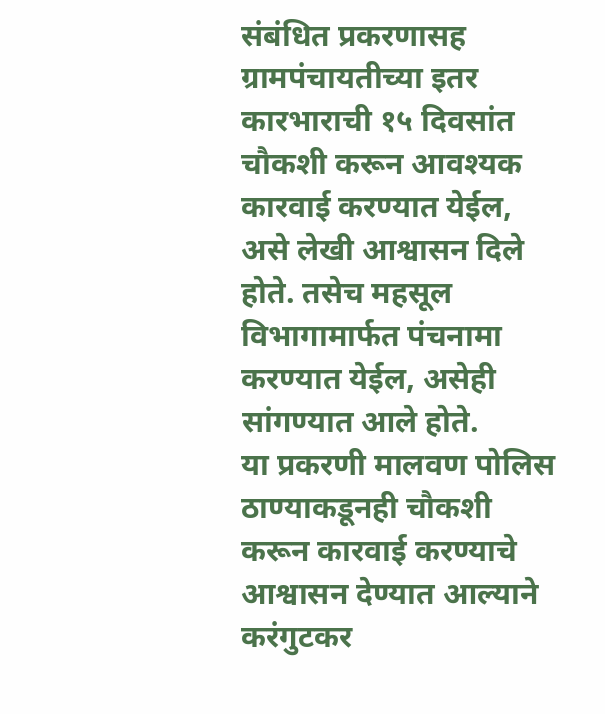संबंधित प्रकरणासह ग्रामपंचायतीच्या इतर कारभाराची १५ दिवसांत चौकशी करून आवश्यक कारवाई करण्यात येईल, असे लेखी आश्वासन दिले होते. तसेच महसूल विभागामार्फत पंचनामा करण्यात येईल, असेही सांगण्यात आले होते.
या प्रकरणी मालवण पोलिस ठाण्याकडूनही चौकशी करून कारवाई करण्याचे आश्वासन देण्यात आल्याने करंगुटकर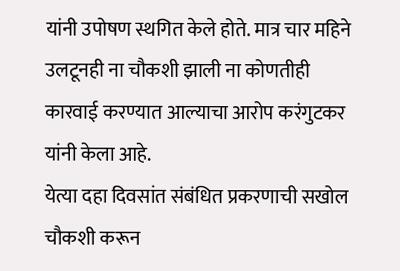यांनी उपोषण स्थगित केले होते. मात्र चार महिने उलटूनही ना चौकशी झाली ना कोणतीही कारवाई करण्यात आल्याचा आरोप करंगुटकर यांनी केला आहे.
येत्या दहा दिवसांत संबंधित प्रकरणाची सखोल चौकशी करून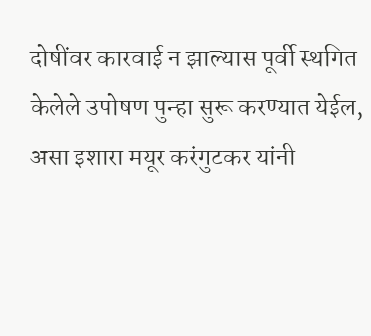दोषींवर कारवाई न झाल्यास पूर्वी स्थगित केलेले उपोषण पुन्हा सुरू करण्यात येईल, असा इशारा मयूर करंगुटकर यांनी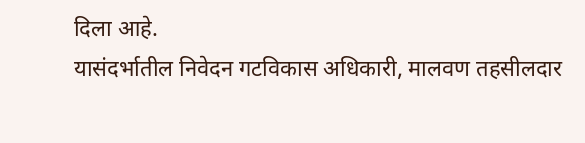दिला आहे.
यासंदर्भातील निवेदन गटविकास अधिकारी, मालवण तहसीलदार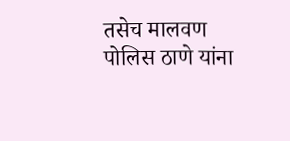तसेच मालवण पोलिस ठाणे यांना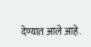देण्यात आले आहे.